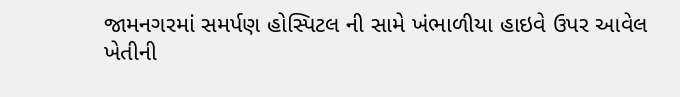જામનગરમાં સમર્પણ હોસ્પિટલ ની સામે ખંભાળીયા હાઇવે ઉપર આવેલ ખેતીની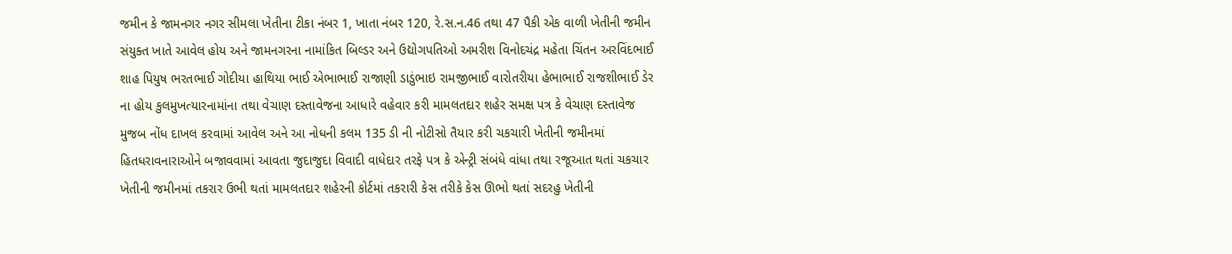જમીન કે જામનગર નગર સીમલા ખેતીના ટીકા નંબર 1, ખાતા નંબર 120, રે.સ.ન.46 તથા 47 પૈકી એક વાળી ખેતીની જમીન સંયુક્ત ખાતે આવેલ હોય અને જામનગરના નામાંકિત બિલ્ડર અને ઉદ્યોગપતિઓ અમરીશ વિનોદચંદ્ર મહેતા ચિંતન અરવિંદભાઈ શાહ પિયુષ ભરતભાઈ ગોદીયા હાથિયા ભાઈ એભાભાઈ રાજાણી ડાડુંભાઇ રામજીભાઈ વારોતરીયા હેભાભાઈ રાજશીભાઈ ડેર ના હોય કુલમુખત્યારનામાંના તથા વેચાણ દસ્તાવેજના આધારે વહેવાર કરી મામલતદાર શહેર સમક્ષ પત્ર કે વેચાણ દસ્તાવેજ મુજબ નોંધ દાખલ કરવામાં આવેલ અને આ નોધની કલમ 135 ડી ની નોટીસો તૈયાર કરી ચકચારી ખેતીની જમીનમાં હિતધરાવનારાઓને બજાવવામાં આવતા જુદાજુદા વિવાદી વાધેદાર તરફે પત્ર કે એન્ટ્રી સંબંધે વાંધા તથા રજૂઆત થતાં ચકચાર ખેતીની જમીનમાં તકરાર ઉભી થતાં મામલતદાર શહેરની કોર્ટમાં તકરારી કેસ તરીકે કેસ ઊભો થતાં સદરહુ ખેતીની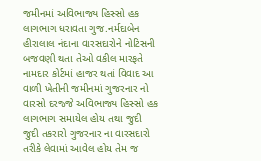જમીનમાં અવિભાજ્ય હિસ્સો હક લાગભાગ ધરાવતા ગુજ.નર્મદાબેન હીરાલાલ નંદાના વારસદારોને નોટિસની બજવણી થતા તેઓ વકીલ મારફતે નામદાર કોર્ટમાં હાજર થતાં વિવાદ આ વાળી ખેતીની જમીનમાં ગુજરનાર નો વારસો દરજ્જે અવિભાજ્ય હિસ્સો હક લાગભાગ સમાયેલ હોય તથા જુદી જુદી તકરારો ગુજરનાર ના વારસદારો તરીકે લેવામાં આવેલ હોય તેમ જ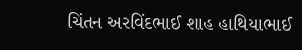ચિંતન અરવિંદભાઈ શાહ હાથિયાભાઈ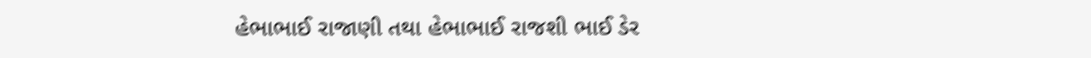હેભાભાઈ રાજાણી તથા હેભાભાઈ રાજશી ભાઈ ડેર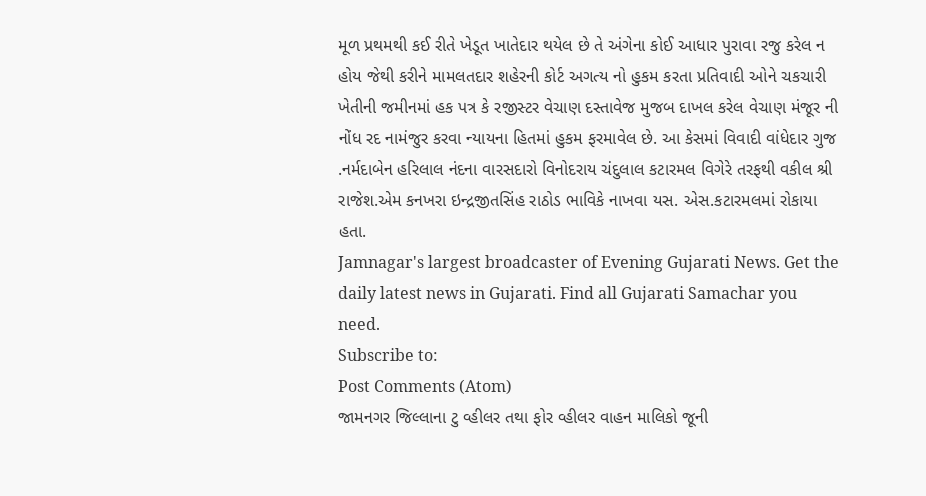મૂળ પ્રથમથી કઈ રીતે ખેડૂત ખાતેદાર થયેલ છે તે અંગેના કોઈ આધાર પુરાવા રજુ કરેલ ન હોય જેથી કરીને મામલતદાર શહેરની કોર્ટ અગત્ય નો હુકમ કરતા પ્રતિવાદી ઓને ચકચારી ખેતીની જમીનમાં હક પત્ર કે રજીસ્ટર વેચાણ દસ્તાવેજ મુજબ દાખલ કરેલ વેચાણ મંજૂર ની નોંધ રદ નામંજુર કરવા ન્યાયના હિતમાં હુકમ ફરમાવેલ છે. આ કેસમાં વિવાદી વાંધેદાર ગુજ .નર્મદાબેન હરિલાલ નંદના વારસદારો વિનોદરાય ચંદુલાલ કટારમલ વિગેરે તરફથી વકીલ શ્રી રાજેશ.એમ કનખરા ઇન્દ્રજીતસિંહ રાઠોડ ભાવિકે નાખવા યસ. એસ.કટારમલમાં રોકાયા હતા.
Jamnagar's largest broadcaster of Evening Gujarati News. Get the daily latest news in Gujarati. Find all Gujarati Samachar you need.
Subscribe to:
Post Comments (Atom)
જામનગર જિલ્લાના ટુ વ્હીલર તથા ફોર વ્હીલર વાહન માલિકો જૂની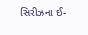સિરીઝના ઈ-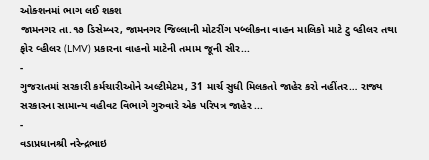ઓક્શનમાં ભાગ લઈ શકશ
જામનગર તા.૧૭ ડિસેમ્બર, જામનગર જિલ્લાની મોટરીંગ પબ્લીકના વાહન માલિકો માટે ટુ વ્હીલર તથા ફોર વ્હીલર (LMV) પ્રકારના વાહનો માટેની તમામ જૂની સીર...
-
ગુજરાતમાં સરકારી કર્મચારીઓને અલ્ટીમેટમ, 31 માર્ચ સુધી મિલકતો જાહેર કરો નહીંતર… રાજ્ય સરકારના સામાન્ય વહીવટ વિભાગે ગુરુવારે એક પરિપત્ર જાહેર ...
-
વડાપ્રધાનશ્રી નરેન્દ્રભાઇ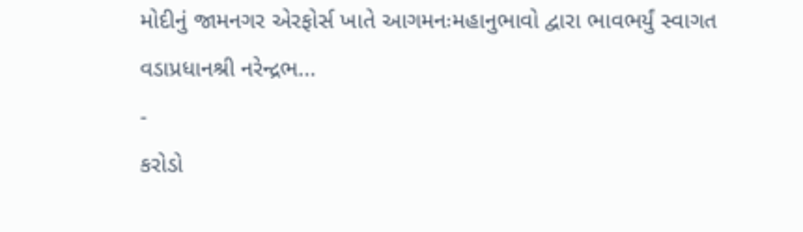મોદીનું જામનગર એરફોર્સ ખાતે આગમનઃમહાનુભાવો દ્વારા ભાવભર્યું સ્વાગત વડાપ્રધાનશ્રી નરેન્દ્રભ...
-
કરોડો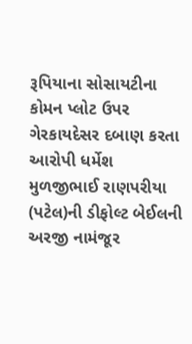રૂપિયાના સોસાયટીના કોમન પ્લોટ ઉપર ગેરકાયદેસર દબાણ કરતા આરોપી ધર્મેશ મુળજીભાઈ રાણપરીયા (પટેલ)ની ડીફોલ્ટ બેઈલની અરજી નામંજૂર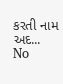કરતી નામ અદ...
No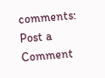comments:
Post a Comment